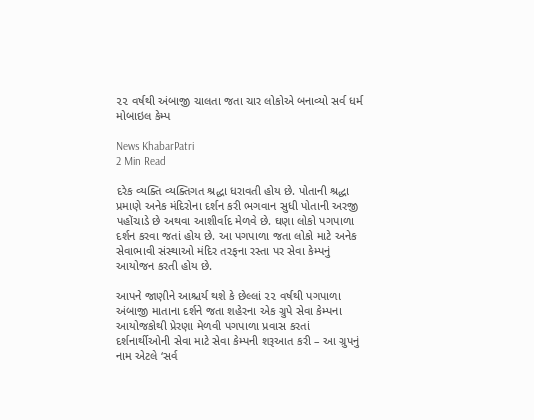૨૨ વર્ષથી અંબાજી ચાલતા જતા ચાર લોકોએ બનાવ્યો સર્વ ધર્મ મોબાઇલ કેમ્પ

News KhabarPatri
2 Min Read

દરેક વ્યક્તિ વ્યક્તિગત શ્રદ્ધા ધરાવતી હોય છે. પોતાની શ્રદ્ધા પ્રમાણે અનેક મંદિરોના દર્શન કરી ભગવાન સુધી પોતાની અરજી પહોંચાડે છે અથવા આશીર્વાદ મેળવે છે. ઘણા લોકો પગપાળા દર્શન કરવા જતાં હોય છે. આ પગપાળા જતા લોકો માટે અનેક સેવાભાવી સંસ્થાઓ મંદિર તરફના રસ્તા પર સેવા કેમ્પનું આયોજન કરતી હોય છે.

આપને જાણીને આશ્ચર્ય થશે કે છેલ્લાં ૨૨ વર્ષથી પગપાળા અંબાજી માતાના દર્શને જતા શહેરના એક ગ્રુપે સેવા કેમ્પના આયોજકોથી પ્રેરણા મેળવી પગપાળા પ્રવાસ કરતાં દર્શનાર્થીઓની સેવા માટે સેવા કેમ્પની શરૂઆત કરી – આ ગ્રુપનું નામ એટલે ‘સર્વ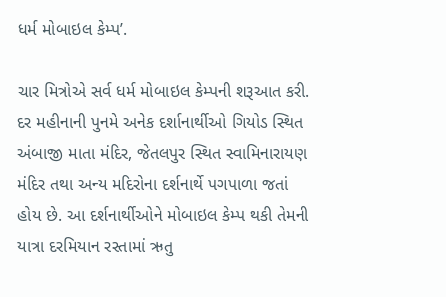ધર્મ મોબાઇલ કેમ્પ’.

ચાર મિત્રોએ સર્વ ધર્મ મોબાઇલ કેમ્પની શરૂઆત કરી. દર મહીનાની પુનમે અનેક દર્શાનાર્થીઓ ગિયોડ સ્થિત અંબાજી માતા મંદિર, જેતલપુર સ્થિત સ્વામિનારાયણ મંદિર તથા અન્ય મદિરોના દર્શનાર્થે પગપાળા જતાં હોય છે. આ દર્શનાર્થીઓને મોબાઇલ કેમ્પ થકી તેમની યાત્રા દરમિયાન રસ્તામાં ઋતુ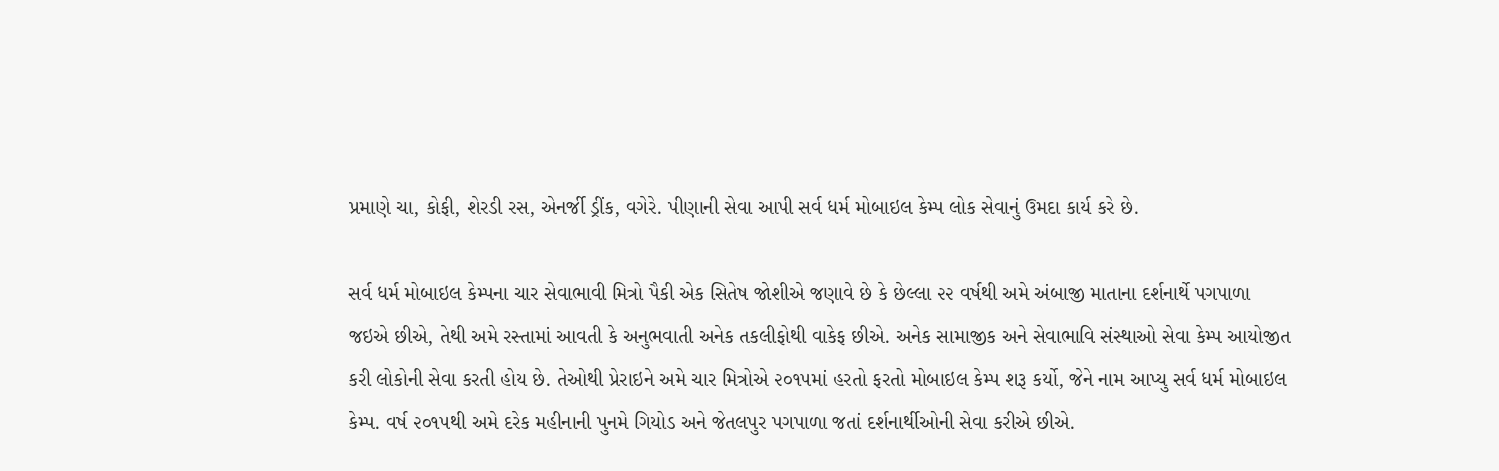પ્રમાણે ચા, કોફી, શેરડી રસ, એનર્જી ડ્રીંક, વગેરે. પીણાની સેવા આપી સર્વ ધર્મ મોબાઇલ કેમ્પ લોક સેવાનું ઉમદા કાર્ય કરે છે.

સર્વ ધર્મ મોબાઇલ કેમ્પના ચાર સેવાભાવી મિત્રો પૈકી એક સિતેષ જોશીએ જણાવે છે કે છેલ્લા ૨૨ વર્ષથી અમે અંબાજી માતાના દર્શનાર્થે પગપાળા જઇએ છીએ, તેથી અમે રસ્તામાં આવતી કે અનુભવાતી અનેક તકલીફોથી વાકેફ છીએ. અનેક સામાજીક અને સેવાભાવિ સંસ્થાઓ સેવા કેમ્પ આયોજીત કરી લોકોની સેવા કરતી હોય છે. તેઓથી પ્રેરાઇને અમે ચાર મિત્રોએ ૨૦૧૫માં હરતો ફરતો મોબાઇલ કેમ્પ શરૂ કર્યો, જેને નામ આપ્યુ સર્વ ધર્મ મોબાઇલ કેમ્પ. વર્ષ ૨૦૧૫થી અમે દરેક મહીનાની પુનમે ગિયોડ અને જેતલપુર પગપાળા જતાં દર્શનાર્થીઓની સેવા કરીએ છીએ.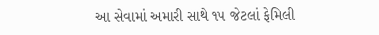આ સેવામાં અમારી સાથે ૧૫ જેટલાં ફેમિલી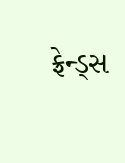ફ્રેન્ડ્સ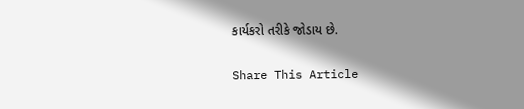કાર્યકરો તરીકે જોડાય છે.

Share This Article